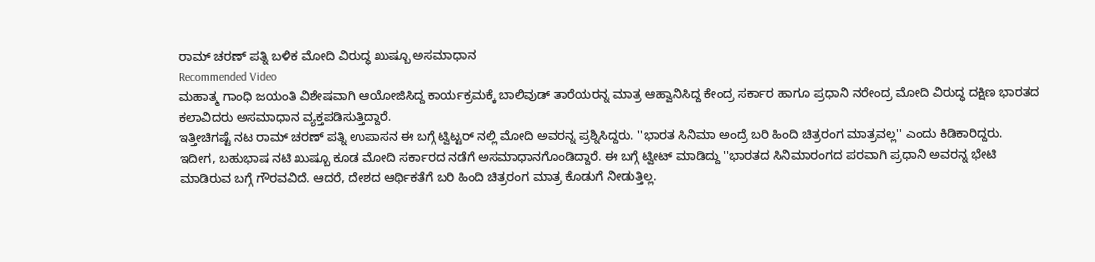ರಾಮ್ ಚರಣ್ ಪತ್ನಿ ಬಳಿಕ ಮೋದಿ ವಿರುದ್ಧ ಖುಷ್ಬೂ ಅಸಮಾಧಾನ
Recommended Video
ಮಹಾತ್ಮ ಗಾಂಧಿ ಜಯಂತಿ ವಿಶೇಷವಾಗಿ ಆಯೋಜಿಸಿದ್ದ ಕಾರ್ಯಕ್ರಮಕ್ಕೆ ಬಾಲಿವುಡ್ ತಾರೆಯರನ್ನ ಮಾತ್ರ ಆಹ್ವಾನಿಸಿದ್ದ ಕೇಂದ್ರ ಸರ್ಕಾರ ಹಾಗೂ ಪ್ರಧಾನಿ ನರೇಂದ್ರ ಮೋದಿ ವಿರುದ್ಧ ದಕ್ಷಿಣ ಭಾರತದ ಕಲಾವಿದರು ಅಸಮಾಧಾನ ವ್ಯಕ್ತಪಡಿಸುತ್ತಿದ್ದಾರೆ.
ಇತ್ತೀಚಿಗಷ್ಟೆ ನಟ ರಾಮ್ ಚರಣ್ ಪತ್ನಿ ಉಪಾಸನ ಈ ಬಗ್ಗೆ ಟ್ವಿಟ್ಟರ್ ನಲ್ಲಿ ಮೋದಿ ಅವರನ್ನ ಪ್ರಶ್ನಿಸಿದ್ದರು. ''ಭಾರತ ಸಿನಿಮಾ ಅಂದ್ರೆ ಬರಿ ಹಿಂದಿ ಚಿತ್ರರಂಗ ಮಾತ್ರವಲ್ಲ'' ಎಂದು ಕಿಡಿಕಾರಿದ್ದರು.
ಇದೀಗ, ಬಹುಭಾಷ ನಟಿ ಖುಷ್ಬೂ ಕೂಡ ಮೋದಿ ಸರ್ಕಾರದ ನಡೆಗೆ ಅಸಮಾಧಾನಗೊಂಡಿದ್ದಾರೆ. ಈ ಬಗ್ಗೆ ಟ್ವೀಟ್ ಮಾಡಿದ್ದು ''ಭಾರತದ ಸಿನಿಮಾರಂಗದ ಪರವಾಗಿ ಪ್ರಧಾನಿ ಅವರನ್ನ ಭೇಟಿ ಮಾಡಿರುವ ಬಗ್ಗೆ ಗೌರವವಿದೆ. ಆದರೆ, ದೇಶದ ಆರ್ಥಿಕತೆಗೆ ಬರಿ ಹಿಂದಿ ಚಿತ್ರರಂಗ ಮಾತ್ರ ಕೊಡುಗೆ ನೀಡುತ್ತಿಲ್ಲ.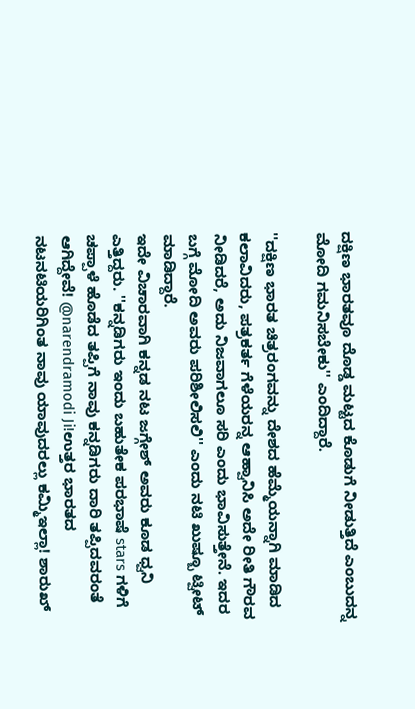ದಕ್ಷಿಣ ಭಾರತವೂ ದೊಡ್ಡ ಮಟ್ಟದ ಕೊಡುಗೆ ನೀಡುತ್ತಿದೆ ಎಂಬುದನ್ನ ಮೋದಿ ಗಮನಿಸಬೇಕು'' ಎಂದಿದ್ದಾರೆ.

''ದಕ್ಷಿಣ ಭಾರತ ಚಿತ್ರರಂಗವನ್ನು ದೇಶದ ಹೆಮ್ಮೆಯನ್ನಾಗಿ ಮಾಡಿದ ಕಲಾವಿದರು, ಪತ್ರಕರ್ತ ಗೆಳೆಯರನ್ನ ಆಹ್ವಾನಿಸಿ ಅದೇ ರೀತಿ ಗೌರವ ನೀಡಿದರೆ, ಅದು ನಿಜವಾಗಲೂ ಸರಿ ಎಂದು ಭಾವಿಸುತ್ತೇನೆ. ಇದರ ಬಗ್ಗೆ ಮೋದಿ ಅವರು ಪರಿಶೀಲಿಸಲಿ'' ಎಂದು ನಟಿ ಖುಷ್ಬೂ ಟ್ವೀಟ್ ಮಾಡಿದ್ದಾರೆ.
ಇದೇ ವಿಚಾರವಾಗಿ ಕನ್ನಡ ನಟ ಜಗ್ಗೇಶ್ ಅವರು ಕೂಡ ಧ್ವನಿ ಎತ್ತಿದ್ದರು. ''ಕನ್ನಡಿಗರು ಇಂದು ಬಹುತೇಕ ಪರಭಾಷೆ stars ಗಳಿಗೆ ಚಪ್ಪಾಳೆ ಹೊಡೆದ ತಪ್ಪಿಗೆ ನಾವು ಕನ್ನಡಿಗರು ದಾರಿ ತಪ್ಪಿದವರಂತೆ ಆಗಿದ್ದೇವೆ! @narendramodi Ji!ಉತ್ತರ ಭಾರತದ ನಟನಟಿಯರಿಗಿಂತ ನಾವು ಯಾವುದರಲ್ಲು ಕಮ್ಮಿಇಲ್ಲಾ! ಶಾರುಖ್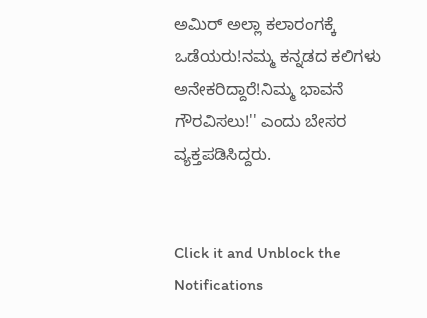ಅಮಿರ್ ಅಲ್ಲಾ ಕಲಾರಂಗಕ್ಕೆ ಒಡೆಯರು!ನಮ್ಮ ಕನ್ನಡದ ಕಲಿಗಳು ಅನೇಕರಿದ್ದಾರೆ!ನಿಮ್ಮ ಭಾವನೆ ಗೌರವಿಸಲು!'' ಎಂದು ಬೇಸರ ವ್ಯಕ್ತಪಡಿಸಿದ್ದರು.


Click it and Unblock the Notifications